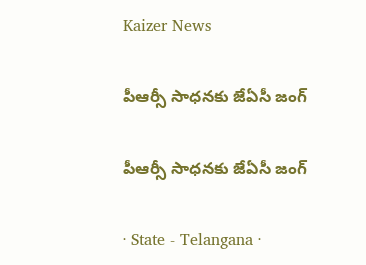Kaizer News

పీఆర్సీ సాధనకు జేఏసీ జంగ్‌

పీఆర్సీ సాధనకు జేఏసీ జంగ్‌

· State - Telangana ·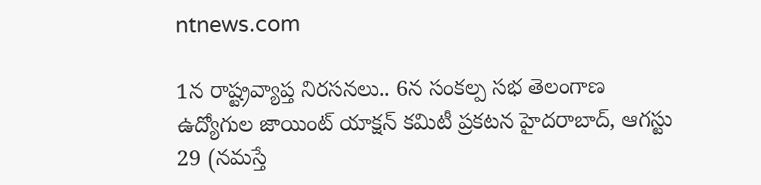ntnews.com

1న రాష్ట్రవ్యాప్త నిరసనలు.. 6న సంకల్ప సభ తెలంగాణ ఉద్యోగుల జాయింట్‌ యాక్షన్‌ కమిటీ ప్రకటన హైదరాబాద్‌, ఆగస్టు 29 (నమస్తే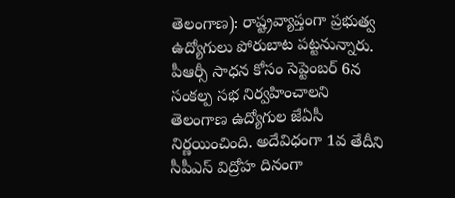తెలంగాణ): రాష్ట్రవ్యాప్తంగా ప్రభుత్వ ఉద్యోగులు పోరుబాట పట్టనున్నారు. పీఆర్సీ సాధన కోసం సెప్టెంబర్‌ 6న సంకల్ప సభ నిర్వహించాలని తెలంగాణ ఉద్యోగుల జేఏసీ నిర్ణయించింది. అదేవిధంగా 1వ తేదీని సీపీఎస్‌ విద్రోహ దినంగా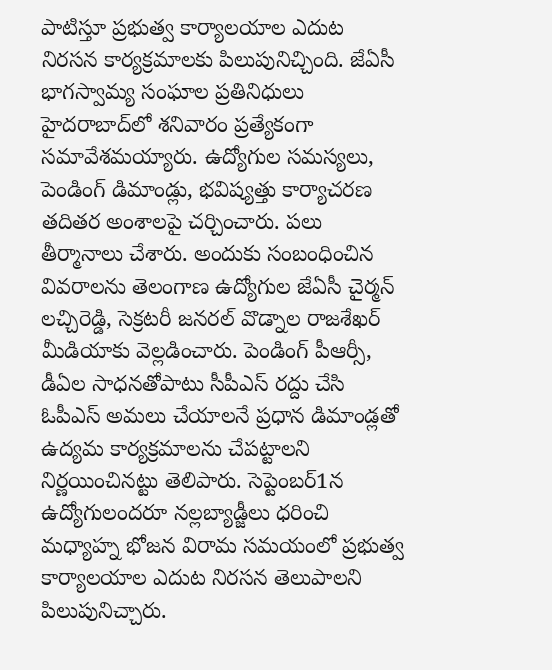పాటిస్తూ ప్రభుత్వ కార్యాలయాల ఎదుట నిరసన కార్యక్రమాలకు పిలుపునిచ్చింది. జేఏసీ భాగస్వామ్య సంఘాల ప్రతినిధులు హైదరాబాద్‌లో శనివారం ప్రత్యేకంగా సమావేశమయ్యారు. ఉద్యోగుల సమస్యలు, పెండింగ్‌ డిమాండ్లు, భవిష్యత్తు కార్యాచరణ తదితర అంశాలపై చర్చించారు. పలు తీర్మానాలు చేశారు. అందుకు సంబంధించిన వివరాలను తెలంగాణ ఉద్యోగుల జేఏసీ చైర్మన్‌ లచ్చిరెడ్డి, సెక్రటరీ జనరల్‌ వొడ్నాల రాజశేఖర్‌ మీడియాకు వెల్లడించారు. పెండింగ్‌ పీఆర్సీ, డీఏల సాధనతోపాటు సీపీఎస్‌ రద్దు చేసి ఓపీఎస్‌ అమలు చేయాలనే ప్రధాన డిమాండ్లతో ఉద్యమ కార్యక్రమాలను చేపట్టాలని నిర్ణయించినట్టు తెలిపారు. సెప్టెంబర్‌1న ఉద్యోగులందరూ నల్లబ్యాడ్జీలు ధరించి మధ్యాహ్న భోజన విరామ సమయంలో ప్రభుత్వ కార్యాలయాల ఎదుట నిరసన తెలుపాలని పిలుపునిచ్చారు.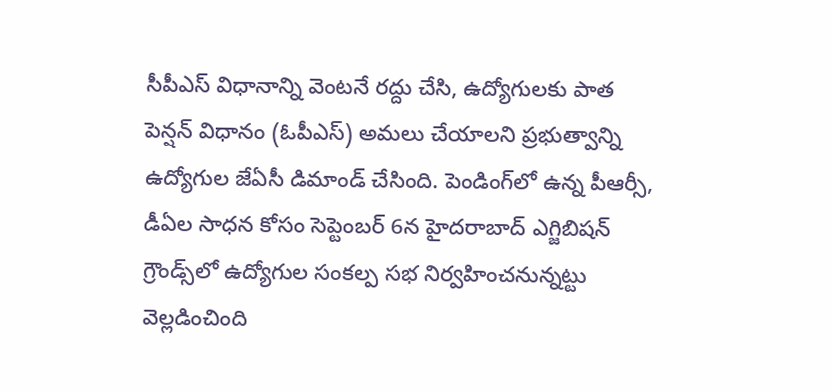సీపీఎస్‌ విధానాన్ని వెంటనే రద్దు చేసి, ఉద్యోగులకు పాత పెన్షన్‌ విధానం (ఓపీఎస్‌) అమలు చేయాలని ప్రభుత్వాన్ని ఉద్యోగుల జేఏసీ డిమాండ్‌ చేసింది. పెండింగ్‌లో ఉన్న పీఆర్సీ, డీఏల సాధన కోసం సెప్టెంబర్‌ 6న హైదరాబాద్‌ ఎగ్జిబిషన్‌ గ్రౌండ్స్‌లో ఉద్యోగుల సంకల్ప సభ నిర్వహించనున్నట్టు వెల్లడించింది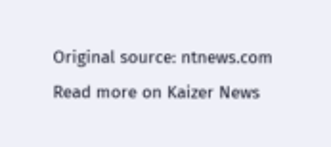Original source: ntnews.com
Read more on Kaizer News